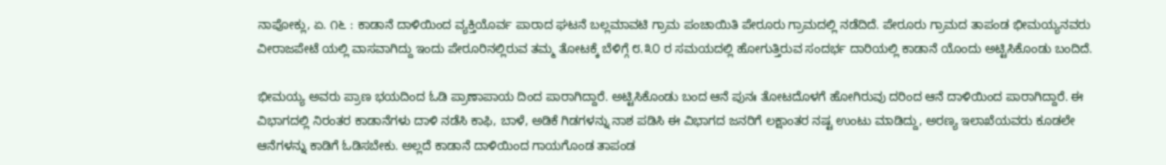ನಾಪೋಕ್ಲು, ಏ. ೧೬ : ಕಾಡಾನೆ ದಾಳಿಯಿಂದ ವ್ಯಕ್ತಿಯೊರ್ವ ಪಾರಾದ ಘಟನೆ ಬಲ್ಲಮಾವಟಿ ಗ್ರಾಮ ಪಂಚಾಯಿತಿ ಪೇರೂರು ಗ್ರಾಮದಲ್ಲಿ ನಡೆದಿದೆ. ಪೇರೂರು ಗ್ರಾಮದ ತಾಪಂಡ ಭೀಮಯ್ಯನವರು ವೀರಾಜಪೇಟೆ ಯಲ್ಲಿ ವಾಸವಾಗಿದ್ದು ಇಂದು ಪೇರೂರಿನಲ್ಲಿರುವ ತಮ್ಮ ತೋಟಕ್ಕೆ ಬೆಳಿಗ್ಗೆ ೮.೩೦ ರ ಸಮಯದಲ್ಲಿ ಹೋಗುತ್ತಿರುವ ಸಂದರ್ಭ ದಾರಿಯಲ್ಲಿ ಕಾಡಾನೆ ಯೊಂದು ಅಟ್ಟಿಸಿಕೊಂಡು ಬಂದಿದೆ.

ಭೀಮಯ್ಯ ಅವರು ಪ್ರಾಣ ಭಯದಿಂದ ಓಡಿ ಪ್ರಾಣಾಪಾಯ ದಿಂದ ಪಾರಾಗಿದ್ದಾರೆ. ಅಟ್ಟಿಸಿಕೊಂಡು ಬಂದ ಆನೆ ಪುನಃ ತೋಟದೊಳಗೆ ಹೋಗಿರುವು ದರಿಂದ ಆನೆ ದಾಳಿಯಿಂದ ಪಾರಾಗಿದ್ದಾರೆ. ಈ ವಿಭಾಗದಲ್ಲಿ ನಿರಂತರ ಕಾಡಾನೆಗಳು ದಾಳಿ ನಡೆಸಿ ಕಾಫಿ, ಬಾಳೆ, ಅಡಿಕೆ ಗಿಡಗಳನ್ನು ನಾಶ ಪಡಿಸಿ ಈ ವಿಭಾಗದ ಜನರಿಗೆ ಲಕ್ಷಾಂತರ ನಷ್ಟ ಉಂಟು ಮಾಡಿದ್ದು, ಅರಣ್ಯ ಇಲಾಖೆಯವರು ಕೂಡಲೇ ಆನೆಗಳನ್ನು ಕಾಡಿಗೆ ಓಡಿಸಬೇಕು. ಅಲ್ಲದೆ ಕಾಡಾನೆ ದಾಳಿಯಿಂದ ಗಾಯಗೊಂಡ ತಾಪಂಡ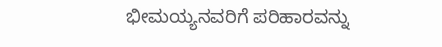ಭೀಮಯ್ಯನವರಿಗೆ ಪರಿಹಾರವನ್ನು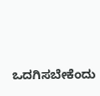ಒದಗಿಸಬೇಕೆಂದು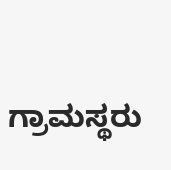ಗ್ರಾಮಸ್ಥರು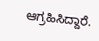ಆಗ್ರಹಿಸಿದ್ದಾರೆ.